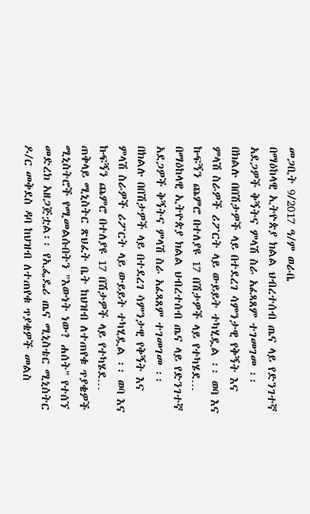መጋቢት 9/2017 ዓ/ም ወራቤ
በማዕከላዊ ኢትዮጵያ ክልል ህብረተሰብ ጤና ላይ የድንገተኛ አደጋዎች ቅኝትና ምላሽ ስራ አፈጻጸም ተገመገመ ፡፡ በክልሉ በበሽታዎች ላይ በተደረገ ሳምንታዊ የቅኝት እና ምላሽ ስራዎች ሪፖርት ላይ ውይይት ተካሂዷል ፡፡ ወባ እና ኩፍኝን ጨምሮ በተለያዩ 17 በሽታዎች ላይ የተካሄደ…
በማዕከላዊ ኢትዮጵያ ክልል ህብረተሰብ ጤና ላይ የድንገተኛ አደጋዎች ቅኝትና ምላሽ ስራ አፈጻጸም ተገመገመ ፡፡ በክልሉ በበሽታዎች ላይ በተደረገ ሳምንታዊ የቅኝት እና ምላሽ ስራዎች ሪፖርት ላይ ውይይት ተካሂዷል ፡፡ ወባ እና ኩፍኝን ጨምሮ በተለያዩ 17 በሽታዎች ላይ የተካሄደ…
ጠቅላይ ሚኒስትር ጽህፈት ቤት ከህዝብ ለተጠየቁ ጥያቄዎች ሚኒስትሮች የሚመልሱበትን "እውነት ነው? ሐሰት" የተሰኘ መድረክ አዘጋጅቷል፡፡ የኢፌዴሪ ጤና ሚኒስቴር ሚኒስትር ዶ/ር መቅደስ ዳባ ከህዝብ ለተጠየቁ ጥያቄዎች መልስ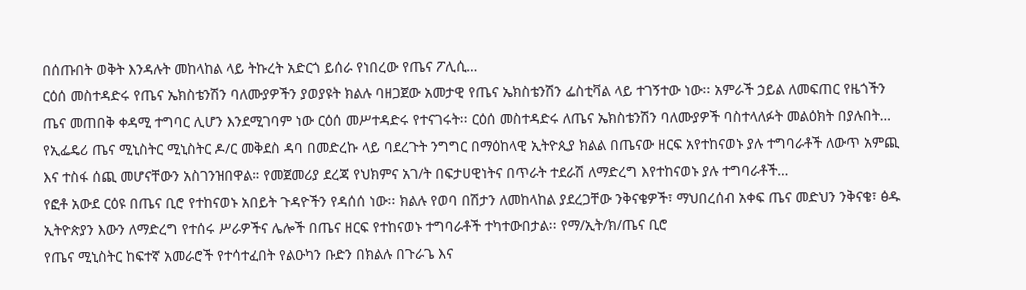በሰጡበት ወቅት እንዳሉት መከላከል ላይ ትኩረት አድርጎ ይሰራ የነበረው የጤና ፖሊሲ…
ርዕሰ መስተዳድሩ የጤና ኤክስቴንሽን ባለሙያዎችን ያወያዩት ክልሉ ባዘጋጀው አመታዊ የጤና ኤክስቴንሽን ፌስቲቫል ላይ ተገኝተው ነው፡፡ አምራች ኃይል ለመፍጠር የዜጎችን ጤና መጠበቅ ቀዳሚ ተግባር ሊሆን እንደሚገባም ነው ርዕሰ መሥተዳድሩ የተናገሩት፡፡ ርዕሰ መስተዳድሩ ለጤና ኤክስቴንሽን ባለሙያዎች ባስተላለፉት መልዕክት በያሉበት…
የኢፌዴሪ ጤና ሚኒስትር ሚኒስትር ዶ/ር መቅደስ ዳባ በመድረኩ ላይ ባደረጉት ንግግር በማዕከላዊ ኢትዮጲያ ክልል በጤናው ዘርፍ አየተከናወኑ ያሉ ተግባራቶች ለውጥ አምጪ እና ተስፋ ሰጪ መሆናቸውን አስገንዝበዋል። የመጀመሪያ ደረጃ የህክምና አገ/ት በፍታሀዊነትና በጥራት ተደራሽ ለማድረግ እየተከናወኑ ያሉ ተግባራቶች…
የፎቶ አውደ ርዕዩ በጤና ቢሮ የተከናወኑ አበይት ጉዳዮችን የዳሰሰ ነው፡፡ ክልሉ የወባ በሽታን ለመከላከል ያደረጋቸው ንቅናቄዎች፣ ማህበረሰብ አቀፍ ጤና መድህን ንቅናቄ፣ ፅዱ ኢትዮጵያን እውን ለማድረግ የተሰሩ ሥራዎችና ሌሎች በጤና ዘርፍ የተከናወኑ ተግባራቶች ተካተውበታል፡፡ የማ/ኢት/ክ/ጤና ቢሮ
የጤና ሚኒስትር ከፍተኛ አመራሮች የተሳተፈበት የልዑካን ቡድን በክልሉ በጉራጌ እና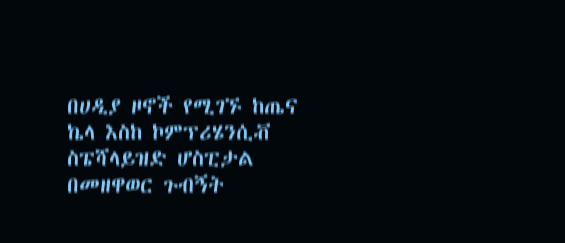በሀዲያ ዞኖች የሚገኙ ከጤና ኬላ እስከ ኮምፕሪሄንሲቭ ስፔሻላይዝድ ሆስፒታል በመዘዋወር ጉብኝት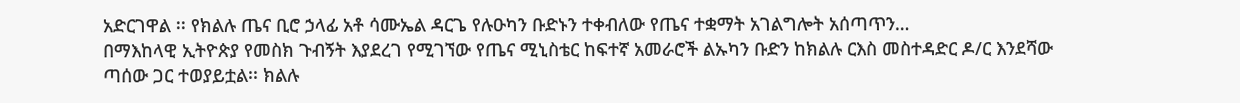አድርገዋል ፡፡ የክልሉ ጤና ቢሮ ኃላፊ አቶ ሳሙኤል ዳርጌ የሉዑካን ቡድኑን ተቀብለው የጤና ተቋማት አገልግሎት አሰጣጥን…
በማእከላዊ ኢትዮጵያ የመስክ ጉብኝት እያደረገ የሚገኘው የጤና ሚኒስቴር ከፍተኛ አመራሮች ልኡካን ቡድን ከክልሉ ርእስ መስተዳድር ዶ/ር እንደሻው ጣሰው ጋር ተወያይቷል፡፡ ክልሉ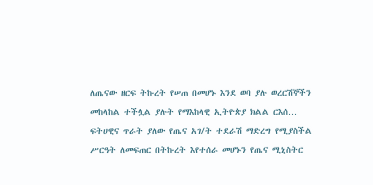ለጤናው ዘርፍ ትኩረት የሠጠ በመሆኑ እንደ ወባ ያሉ ወረርሽኞችን መከላከል ተችሏል ያሉት የማእከላዊ ኢትዮጵያ ክልል ርእሰ…
ፍትሀዊና ጥራት ያለው የጤና አገ/ት ተደራሽ ማድረግ የሚያስችል ሥርዓት ለመፍጠር በትኩረት እየተሰራ መሆኑን የጤና ሚኒስትር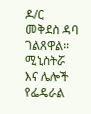ዶ/ር መቅደስ ዳባ ገልጸዋል። ሚኒስትሯ እና ሌሎች የፌዴራል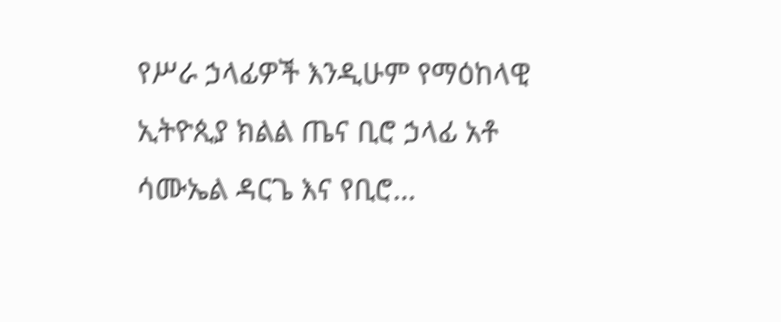የሥራ ኃላፊዎች እንዲሁም የማዕከላዊ ኢትዮጲያ ክልል ጤና ቢሮ ኃላፊ አቶ ሳሙኤል ዳርጌ እና የቢሮ…